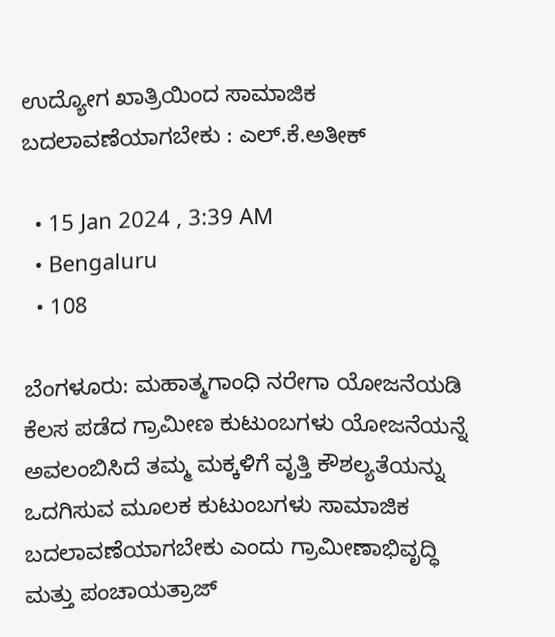ಉದ್ಯೋಗ ಖಾತ್ರಿಯಿಂದ ಸಾಮಾಜಿಕ ಬದಲಾವಣೆಯಾಗಬೇಕು : ಎಲ್.ಕೆ.ಅತೀಕ್

  • 15 Jan 2024 , 3:39 AM
  • Bengaluru
  • 108

ಬೆಂಗಳೂರು: ಮಹಾತ್ಮಗಾಂಧಿ ನರೇಗಾ ಯೋಜನೆಯಡಿ ಕೆಲಸ ಪಡೆದ ಗ್ರಾಮೀಣ ಕುಟುಂಬಗಳು ಯೋಜನೆಯನ್ನೆ ಅವಲಂಬಿಸಿದೆ ತಮ್ಮ ಮಕ್ಕಳಿಗೆ ವೃತ್ತಿ ಕೌಶಲ್ಯತೆಯನ್ನು ಒದಗಿಸುವ ಮೂಲಕ ಕುಟುಂಬಗಳು ಸಾಮಾಜಿಕ ಬದಲಾವಣೆಯಾಗಬೇಕು ಎಂದು ಗ್ರಾಮೀಣಾಭಿವೃದ್ಧಿ ಮತ್ತು ಪಂಚಾಯತ್ರಾಜ್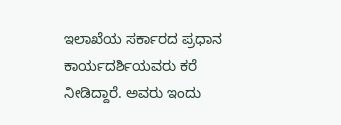ಇಲಾಖೆಯ ಸರ್ಕಾರದ ಪ್ರಧಾನ ಕಾರ್ಯದರ್ಶಿಯವರು ಕರೆ ನೀಡಿದ್ದಾರೆ. ಅವರು ಇಂದು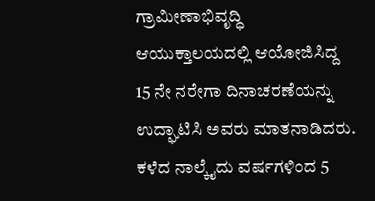ಗ್ರಾಮೀಣಾಭಿವೃದ್ಧಿ ಆಯುಕ್ತಾಲಯದಲ್ಲಿ ಆಯೋಜಿಸಿದ್ದ 15 ನೇ ನರೇಗಾ ದಿನಾಚರಣೆಯನ್ನು ಉದ್ಘಾಟಿಸಿ ಅವರು ಮಾತನಾಡಿದರು. ಕಳೆದ ನಾಲ್ಕೈದು ವರ್ಷಗಳಿಂದ 5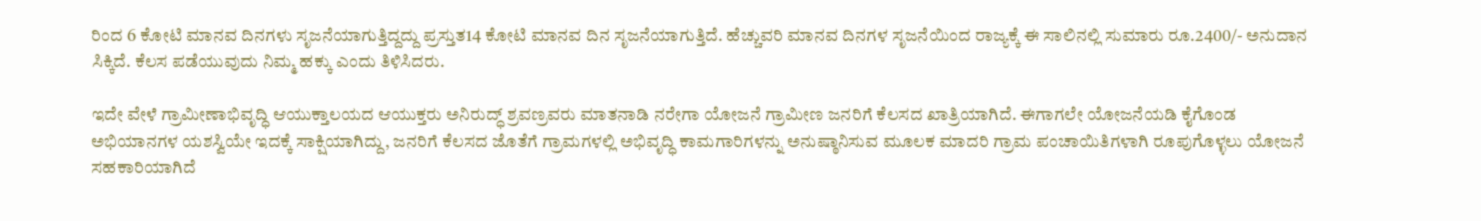ರಿಂದ 6 ಕೋಟಿ ಮಾನವ ದಿನಗಳು ಸೃಜನೆಯಾಗುತ್ತಿದ್ದದ್ದು ಪ್ರಸ್ತುತ14 ಕೋಟಿ ಮಾನವ ದಿನ ಸೃಜನೆಯಾಗುತ್ತಿದೆ. ಹೆಚ್ಚುವರಿ ಮಾನವ ದಿನಗಳ ಸೃಜನೆಯಿಂದ ರಾಜ್ಯಕ್ಕೆ ಈ ಸಾಲಿನಲ್ಲಿ ಸುಮಾರು ರೂ.2400/- ಅನುದಾನ ಸಿಕ್ಕಿದೆ. ಕೆಲಸ ಪಡೆಯುವುದು ನಿಮ್ಮ ಹಕ್ಕು ಎಂದು ತಿಳಿಸಿದರು.

ಇದೇ ವೇಳೆ ಗ್ರಾಮೀಣಾಭಿವೃದ್ಧಿ ಆಯುಕ್ತಾಲಯದ ಆಯುಕ್ತರು ಅನಿರುದ್ಧ್ ಶ್ರವಣ್ರವರು ಮಾತನಾಡಿ ನರೇಗಾ ಯೋಜನೆ ಗ್ರಾಮೀಣ ಜನರಿಗೆ ಕೆಲಸದ ಖಾತ್ರಿಯಾಗಿದೆ. ಈಗಾಗಲೇ ಯೋಜನೆಯಡಿ ಕೈಗೊಂಡ ಅಭಿಯಾನಗಳ ಯಶಸ್ವಿಯೇ ಇದಕ್ಕೆ ಸಾಕ್ಷಿಯಾಗಿದ್ದು, ಜನರಿಗೆ ಕೆಲಸದ ಜೊತೆಗೆ ಗ್ರಾಮಗಳಲ್ಲಿ ಅಭಿವೃದ್ಧಿ ಕಾಮಗಾರಿಗಳನ್ನು ಅನುಷ್ಠಾನಿಸುವ ಮೂಲಕ ಮಾದರಿ ಗ್ರಾಮ ಪಂಚಾಯಿತಿಗಳಾಗಿ ರೂಪುಗೊಳ್ಳಲು ಯೋಜನೆ ಸಹಕಾರಿಯಾಗಿದೆ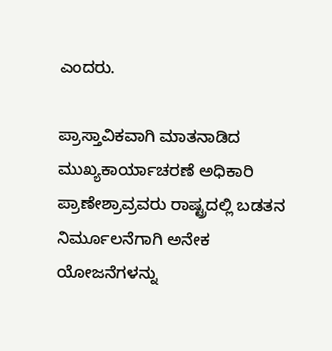ಎಂದರು.

ಪ್ರಾಸ್ತಾವಿಕವಾಗಿ ಮಾತನಾಡಿದ ಮುಖ್ಯಕಾರ್ಯಾಚರಣೆ ಅಧಿಕಾರಿ ಪ್ರಾಣೇಶ್ರಾವ್ರವರು ರಾಷ್ಟ್ರದಲ್ಲಿ ಬಡತನ ನಿರ್ಮೂಲನೆಗಾಗಿ ಅನೇಕ ಯೋಜನೆಗಳನ್ನು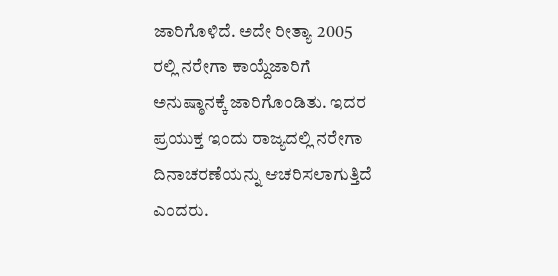ಜಾರಿಗೊಳಿದೆ. ಅದೇ ರೀತ್ಯಾ 2005 ರಲ್ಲಿ ನರೇಗಾ ಕಾಯ್ದೆಜಾರಿಗೆ ಅನುಷ್ಠಾನಕ್ಕೆ ಜಾರಿಗೊಂಡಿತು. ಇದರ ಪ್ರಯುಕ್ತ ಇಂದು ರಾಜ್ಯದಲ್ಲಿ ನರೇಗಾ ದಿನಾಚರಣೆಯನ್ನು ಆಚರಿಸಲಾಗುತ್ತಿದೆ ಎಂದರು.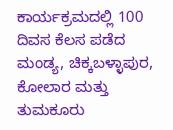ಕಾರ್ಯಕ್ರಮದಲ್ಲಿ 100 ದಿವಸ ಕೆಲಸ ಪಡೆದ ಮಂಡ್ಯ, ಚಿಕ್ಕಬಳ್ಳಾಪುರ, ಕೋಲಾರ ಮತ್ತು ತುಮಕೂರು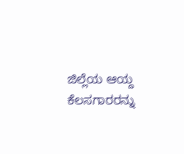ಜಿಲ್ಲೆಯ ಆಯ್ದ ಕೆಲಸಗಾರರನ್ನು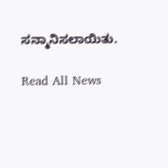ಸನ್ಮಾನಿಸಲಾಯಿತು.

Read All News